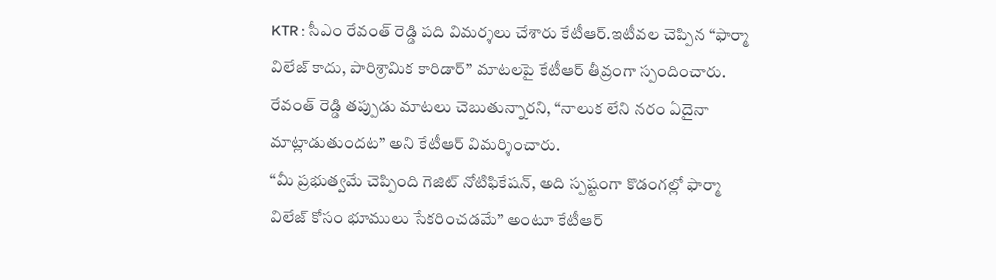KTR : సీఎం రేవంత్ రెడ్డి పది విమర్శలు చేశారు కేటీఆర్.ఇటీవల చెప్పిన “ఫార్మా విలేజ్ కాదు, పారిశ్రామిక కారిడార్” మాటలపై కేటీఆర్ తీవ్రంగా స్పందించారు. రేవంత్ రెడ్డి తప్పుడు మాటలు చెబుతున్నారని, “నాలుక లేని నరం ఏదైనా మాట్లాడుతుందట” అని కేటీఆర్ విమర్శించారు.
“మీ ప్రభుత్వమే చెప్పింది గెజిట్ నోటిఫికేషన్, అది స్పష్టంగా కొడంగల్లో ఫార్మా విలేజ్ కోసం భూములు సేకరించడమే” అంటూ కేటీఆర్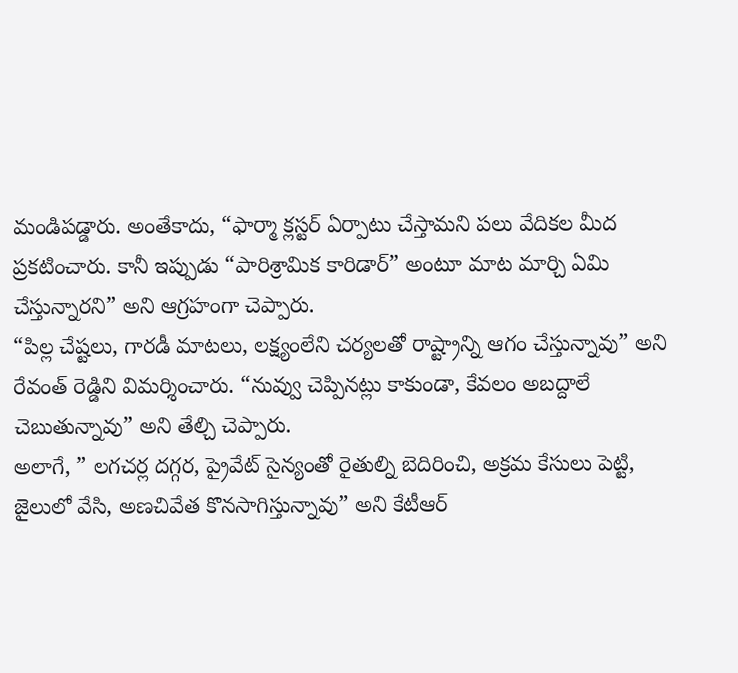మండిపడ్డారు. అంతేకాదు, “ఫార్మా క్లస్టర్ ఏర్పాటు చేస్తామని పలు వేదికల మీద ప్రకటించారు. కానీ ఇప్పుడు “పారిశ్రామిక కారిడార్” అంటూ మాట మార్చి ఏమి చేస్తున్నారని” అని ఆగ్రహంగా చెప్పారు.
“పిల్ల చేష్టలు, గారడీ మాటలు, లక్ష్యంలేని చర్యలతో రాష్ట్రాన్ని ఆగం చేస్తున్నావు” అని రేవంత్ రెడ్డిని విమర్శించారు. “నువ్వు చెప్పినట్లు కాకుండా, కేవలం అబద్దాలే చెబుతున్నావు” అని తేల్చి చెప్పారు.
అలాగే, ” లగచర్ల దగ్గర, ప్రైవేట్ సైన్యంతో రైతుల్ని బెదిరించి, అక్రమ కేసులు పెట్టి, జైలులో వేసి, అణచివేత కొనసాగిస్తున్నావు” అని కేటీఆర్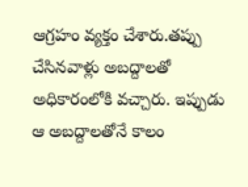ఆగ్రహం వ్యక్తం చేశారు.తప్పు చేసినవాళ్లు అబద్దాలతో అధికారంలోకి వచ్చారు. ఇప్పుడు ఆ అబద్దాలతోనే కాలం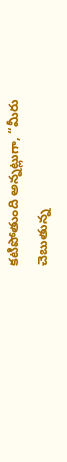కటిపోతుంది అన్నట్లుగా, “మీరు చెబుతున్న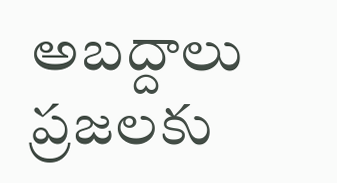అబద్దాలు ప్రజలకు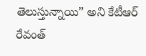తెలుస్తున్నాయి” అని కేటీఆర్ రేవంత్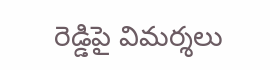రెడ్డిపై విమర్శలు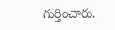గుర్తించారు.